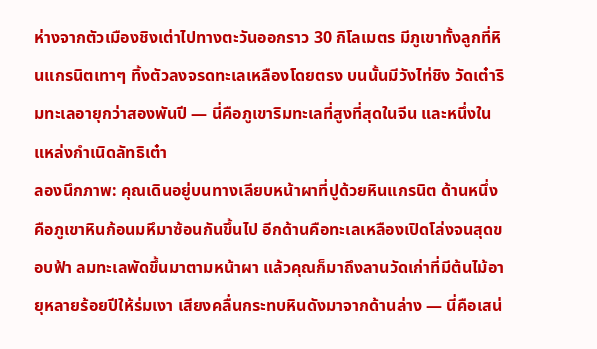ห่างจากตัวเมืองชิงเต่าไปทางตะวันออกราว 30 กิโลเมตร มีภูเขาทั้งลูกที่หินแกรนิตเทาๆ ทิ้งตัวลงจรดทะเลเหลืองโดยตรง บนนั้นมีวังไท่ชิง วัดเต๋าริมทะเลอายุกว่าสองพันปี — นี่คือภูเขาริมทะเลที่สูงที่สุดในจีน และหนึ่งในแหล่งกำเนิดลัทธิเต๋า
ลองนึกภาพ: คุณเดินอยู่บนทางเลียบหน้าผาที่ปูด้วยหินแกรนิต ด้านหนึ่งคือภูเขาหินก้อนมหึมาซ้อนกันขึ้นไป อีกด้านคือทะเลเหลืองเปิดโล่งจนสุดขอบฟ้า ลมทะเลพัดขึ้นมาตามหน้าผา แล้วคุณก็มาถึงลานวัดเก่าที่มีต้นไม้อายุหลายร้อยปีให้ร่มเงา เสียงคลื่นกระทบหินดังมาจากด้านล่าง — นี่คือเสน่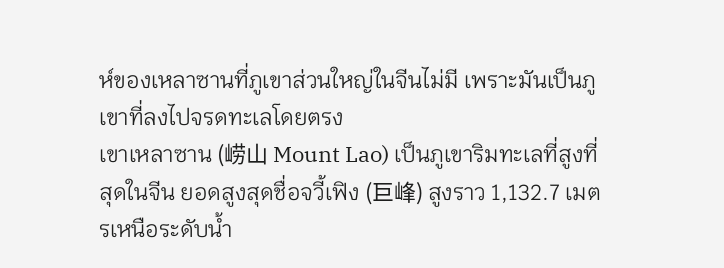ห์ของเหลาซานที่ภูเขาส่วนใหญ่ในจีนไม่มี เพราะมันเป็นภูเขาที่ลงไปจรดทะเลโดยตรง
เขาเหลาซาน (崂山 Mount Lao) เป็นภูเขาริมทะเลที่สูงที่สุดในจีน ยอดสูงสุดชื่อจวี้เฟิง (巨峰) สูงราว 1,132.7 เมตรเหนือระดับน้ำ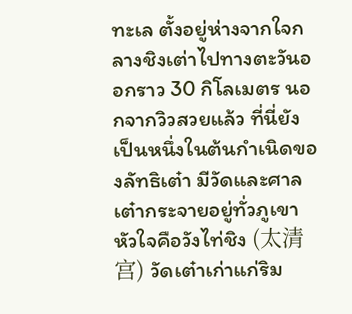ทะเล ตั้งอยู่ห่างจากใจกลางชิงเต่าไปทางตะวันออกราว 30 กิโลเมตร นอกจากวิวสวยแล้ว ที่นี่ยังเป็นหนึ่งในต้นกำเนิดของลัทธิเต๋า มีวัดและศาลเต๋ากระจายอยู่ทั่วภูเขา หัวใจคือวังไท่ชิง (太清宫) วัดเต๋าเก่าแก่ริม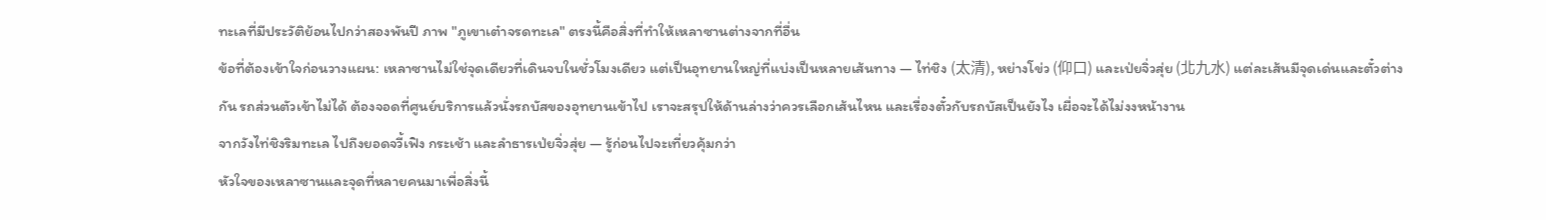ทะเลที่มีประวัติย้อนไปกว่าสองพันปี ภาพ "ภูเขาเต๋าจรดทะเล" ตรงนี้คือสิ่งที่ทำให้เหลาซานต่างจากที่อื่น
ข้อที่ต้องเข้าใจก่อนวางแผน: เหลาซานไม่ใช่จุดเดียวที่เดินจบในชั่วโมงเดียว แต่เป็นอุทยานใหญ่ที่แบ่งเป็นหลายเส้นทาง — ไท่ชิง (太清), หย่างโข่ว (仰口) และเป่ยจิ่วสุ่ย (北九水) แต่ละเส้นมีจุดเด่นและตั๋วต่างกัน รถส่วนตัวเข้าไม่ได้ ต้องจอดที่ศูนย์บริการแล้วนั่งรถบัสของอุทยานเข้าไป เราจะสรุปให้ด้านล่างว่าควรเลือกเส้นไหน และเรื่องตั๋วกับรถบัสเป็นยังไง เผื่อจะได้ไม่งงหน้างาน
จากวังไท่ชิงริมทะเล ไปถึงยอดจวี้เฟิง กระเช้า และลำธารเป่ยจิ่วสุ่ย — รู้ก่อนไปจะเที่ยวคุ้มกว่า
หัวใจของเหลาซานและจุดที่หลายคนมาเพื่อสิ่งนี้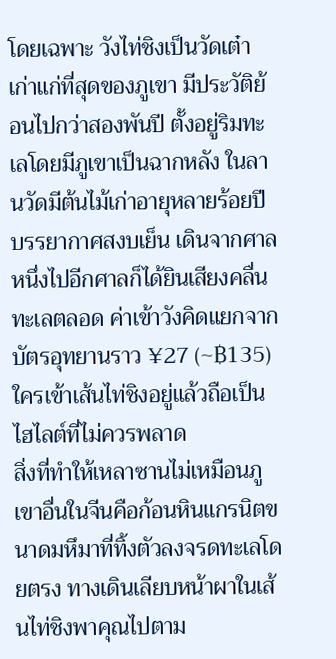โดยเฉพาะ วังไท่ชิงเป็นวัดเต๋าเก่าแก่ที่สุดของภูเขา มีประวัติย้อนไปกว่าสองพันปี ตั้งอยู่ริมทะเลโดยมีภูเขาเป็นฉากหลัง ในลานวัดมีต้นไม้เก่าอายุหลายร้อยปี บรรยากาศสงบเย็น เดินจากศาลหนึ่งไปอีกศาลก็ได้ยินเสียงคลื่นทะเลตลอด ค่าเข้าวังคิดแยกจากบัตรอุทยานราว ¥27 (~฿135) ใครเข้าเส้นไท่ชิงอยู่แล้วถือเป็นไฮไลต์ที่ไม่ควรพลาด
สิ่งที่ทำให้เหลาซานไม่เหมือนภูเขาอื่นในจีนคือก้อนหินแกรนิตขนาดมหึมาที่ทิ้งตัวลงจรดทะเลโดยตรง ทางเดินเลียบหน้าผาในเส้นไท่ชิงพาคุณไปตาม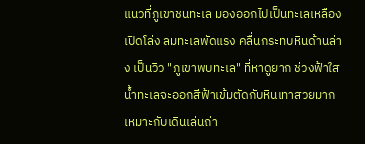แนวที่ภูเขาชนทะเล มองออกไปเป็นทะเลเหลืองเปิดโล่ง ลมทะเลพัดแรง คลื่นกระทบหินด้านล่าง เป็นวิว "ภูเขาพบทะเล" ที่หาดูยาก ช่วงฟ้าใสน้ำทะเลจะออกสีฟ้าเข้มตัดกับหินเทาสวยมาก เหมาะกับเดินเล่นถ่า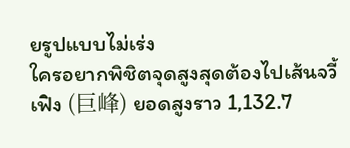ยรูปแบบไม่เร่ง
ใครอยากพิชิตจุดสูงสุดต้องไปเส้นจวี้เฟิง (巨峰) ยอดสูงราว 1,132.7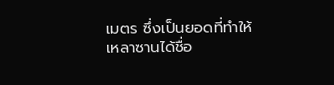เมตร ซึ่งเป็นยอดที่ทำให้เหลาซานได้ชื่อ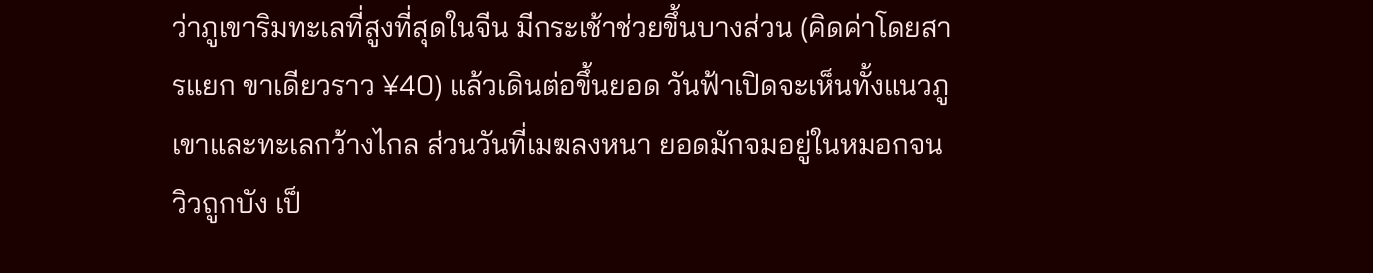ว่าภูเขาริมทะเลที่สูงที่สุดในจีน มีกระเช้าช่วยขึ้นบางส่วน (คิดค่าโดยสารแยก ขาเดียวราว ¥40) แล้วเดินต่อขึ้นยอด วันฟ้าเปิดจะเห็นทั้งแนวภูเขาและทะเลกว้างไกล ส่วนวันที่เมฆลงหนา ยอดมักจมอยู่ในหมอกจนวิวถูกบัง เป็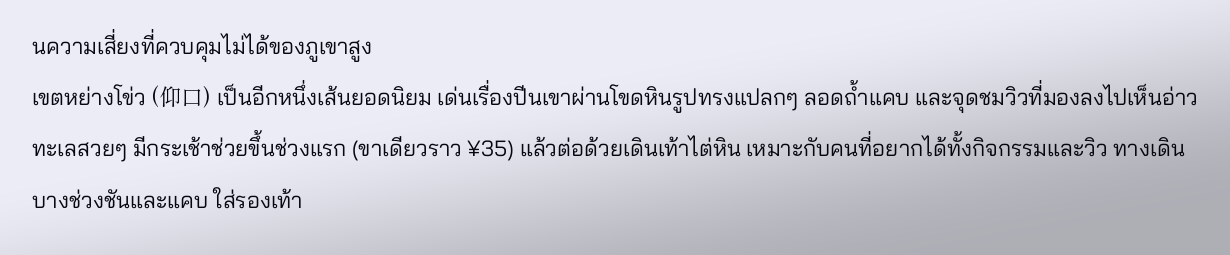นความเสี่ยงที่ควบคุมไม่ได้ของภูเขาสูง
เขตหย่างโข่ว (仰口) เป็นอีกหนึ่งเส้นยอดนิยม เด่นเรื่องปีนเขาผ่านโขดหินรูปทรงแปลกๆ ลอดถ้ำแคบ และจุดชมวิวที่มองลงไปเห็นอ่าวทะเลสวยๆ มีกระเช้าช่วยขึ้นช่วงแรก (ขาเดียวราว ¥35) แล้วต่อด้วยเดินเท้าไต่หิน เหมาะกับคนที่อยากได้ทั้งกิจกรรมและวิว ทางเดินบางช่วงชันและแคบ ใส่รองเท้า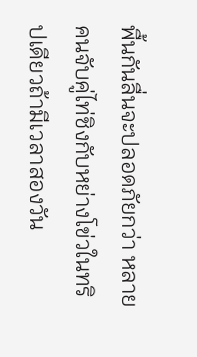พื้นกันลื่นจะปลอดภัยกว่า หลายคนจับคู่ไท่ชิงกับหย่างโข่วในทริปเดียวถ้ามีเวลาสองวัน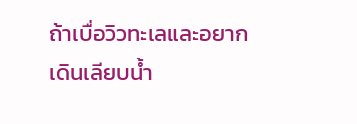ถ้าเบื่อวิวทะเลและอยากเดินเลียบน้ำ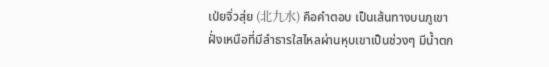เป่ยจิ่วสุ่ย (北九水) คือคำตอบ เป็นเส้นทางบนภูเขาฝั่งเหนือที่มีลำธารใสไหลผ่านหุบเขาเป็นช่วงๆ มีน้ำตก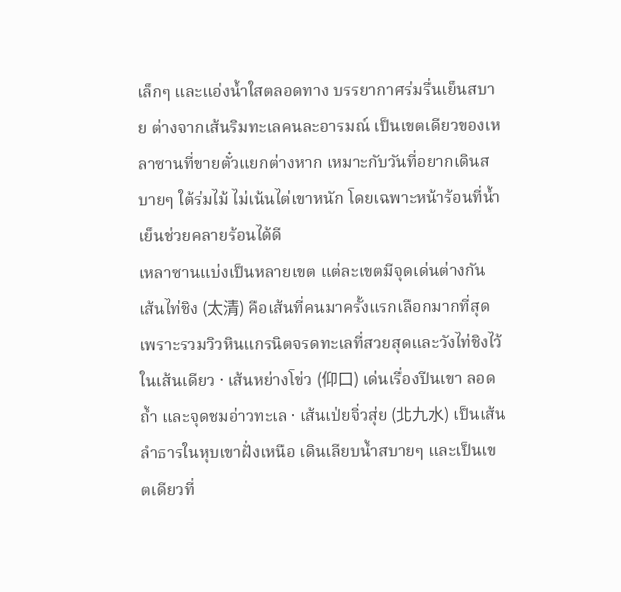เล็กๆ และแอ่งน้ำใสตลอดทาง บรรยากาศร่มรื่นเย็นสบาย ต่างจากเส้นริมทะเลคนละอารมณ์ เป็นเขตเดียวของเหลาซานที่ขายตั๋วแยกต่างหาก เหมาะกับวันที่อยากเดินสบายๆ ใต้ร่มไม้ ไม่เน้นไต่เขาหนัก โดยเฉพาะหน้าร้อนที่น้ำเย็นช่วยคลายร้อนได้ดี
เหลาซานแบ่งเป็นหลายเขต แต่ละเขตมีจุดเด่นต่างกัน เส้นไท่ชิง (太清) คือเส้นที่คนมาครั้งแรกเลือกมากที่สุด เพราะรวมวิวหินแกรนิตจรดทะเลที่สวยสุดและวังไท่ชิงไว้ในเส้นเดียว · เส้นหย่างโข่ว (仰口) เด่นเรื่องปีนเขา ลอดถ้ำ และจุดชมอ่าวทะเล · เส้นเป่ยจิ่วสุ่ย (北九水) เป็นเส้นลำธารในหุบเขาฝั่งเหนือ เดินเลียบน้ำสบายๆ และเป็นเขตเดียวที่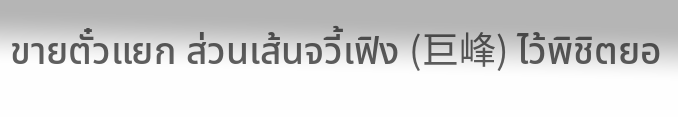ขายตั๋วแยก ส่วนเส้นจวี้เฟิง (巨峰) ไว้พิชิตยอ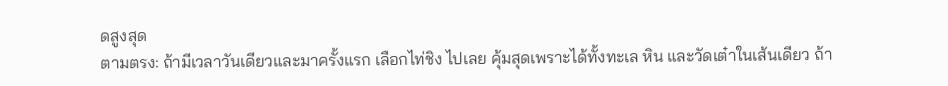ดสูงสุด
ตามตรง: ถ้ามีเวลาวันเดียวและมาครั้งแรก เลือกไท่ชิง ไปเลย คุ้มสุดเพราะได้ทั้งทะเล หิน และวัดเต๋าในเส้นเดียว ถ้า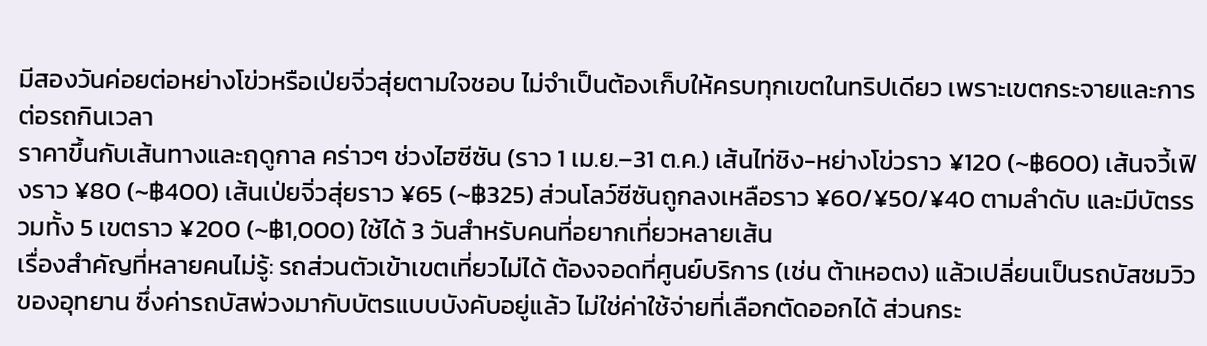มีสองวันค่อยต่อหย่างโข่วหรือเป่ยจิ่วสุ่ยตามใจชอบ ไม่จำเป็นต้องเก็บให้ครบทุกเขตในทริปเดียว เพราะเขตกระจายและการต่อรถกินเวลา
ราคาขึ้นกับเส้นทางและฤดูกาล คร่าวๆ ช่วงไฮซีซัน (ราว 1 เม.ย.–31 ต.ค.) เส้นไท่ชิง-หย่างโข่วราว ¥120 (~฿600) เส้นจวี้เฟิงราว ¥80 (~฿400) เส้นเป่ยจิ่วสุ่ยราว ¥65 (~฿325) ส่วนโลว์ซีซันถูกลงเหลือราว ¥60/¥50/¥40 ตามลำดับ และมีบัตรรวมทั้ง 5 เขตราว ¥200 (~฿1,000) ใช้ได้ 3 วันสำหรับคนที่อยากเที่ยวหลายเส้น
เรื่องสำคัญที่หลายคนไม่รู้: รถส่วนตัวเข้าเขตเที่ยวไม่ได้ ต้องจอดที่ศูนย์บริการ (เช่น ต้าเหอตง) แล้วเปลี่ยนเป็นรถบัสชมวิวของอุทยาน ซึ่งค่ารถบัสพ่วงมากับบัตรแบบบังคับอยู่แล้ว ไม่ใช่ค่าใช้จ่ายที่เลือกตัดออกได้ ส่วนกระ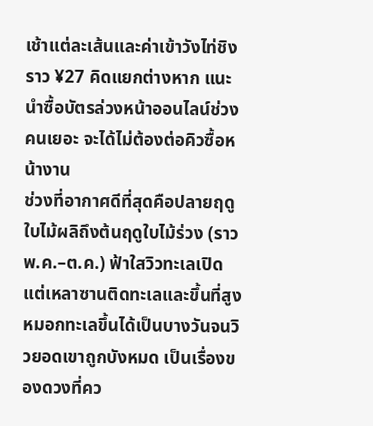เช้าแต่ละเส้นและค่าเข้าวังไท่ชิงราว ¥27 คิดแยกต่างหาก แนะนำซื้อบัตรล่วงหน้าออนไลน์ช่วงคนเยอะ จะได้ไม่ต้องต่อคิวซื้อหน้างาน
ช่วงที่อากาศดีที่สุดคือปลายฤดูใบไม้ผลิถึงต้นฤดูใบไม้ร่วง (ราว พ.ค.–ต.ค.) ฟ้าใสวิวทะเลเปิด แต่เหลาซานติดทะเลและขึ้นที่สูง หมอกทะเลขึ้นได้เป็นบางวันจนวิวยอดเขาถูกบังหมด เป็นเรื่องของดวงที่คว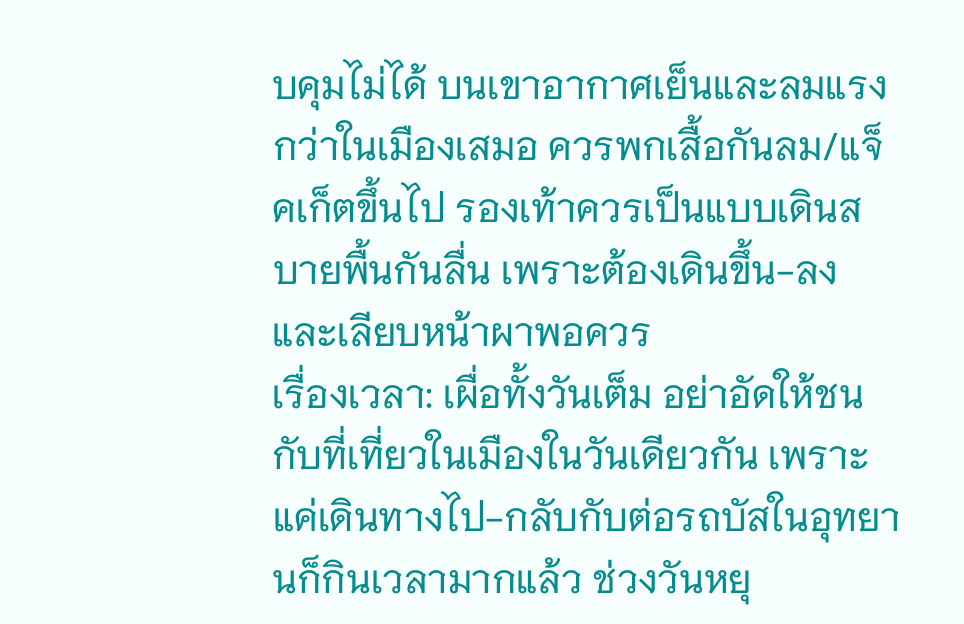บคุมไม่ได้ บนเขาอากาศเย็นและลมแรงกว่าในเมืองเสมอ ควรพกเสื้อกันลม/แจ็คเก็ตขึ้นไป รองเท้าควรเป็นแบบเดินสบายพื้นกันลื่น เพราะต้องเดินขึ้น-ลงและเลียบหน้าผาพอควร
เรื่องเวลา: เผื่อทั้งวันเต็ม อย่าอัดให้ชนกับที่เที่ยวในเมืองในวันเดียวกัน เพราะแค่เดินทางไป-กลับกับต่อรถบัสในอุทยานก็กินเวลามากแล้ว ช่วงวันหยุ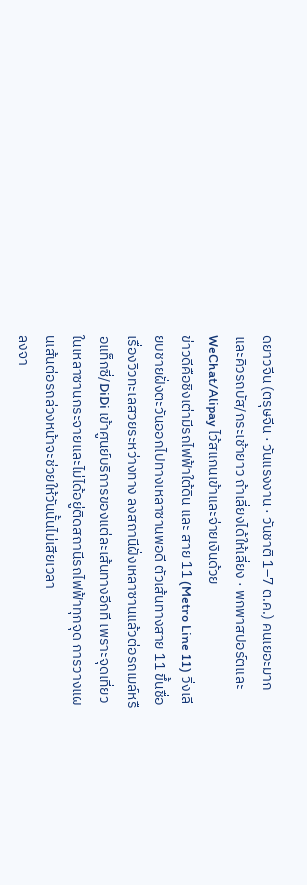ดยาวจีน (ตรุษจีน · วันแรงงาน · วันชาติ 1–7 ต.ค.) คนเยอะมากและคิวรถบัส/กระเช้ายาว ถ้าเลี่ยงได้ให้เลี่ยง · พกพาสปอร์ตและ WeChat/Alipay ไว้สแกนเข้าและจ่ายเงินด้วย
ข่าวดีคือชิงเต่ามีรถไฟฟ้าใต้ดิน และ สาย 11 (Metro Line 11) วิ่งเลียบชายฝั่งตะวันออกไปทางเหลาซานพอดี ตัวเส้นทางสาย 11 ขึ้นชื่อเรื่องวิวทะเลสวยระหว่างทาง ลงสถานีฝั่งเหลาซานแล้วต่อรถเมล์หรือแท็กซี่/DiDi เข้าศูนย์บริการของแต่ละเส้นทางอีกที เพราะจุดเที่ยวในเหลาซานกระจายและไม่ได้อยู่ติดสถานีรถไฟฟ้าทุกจุด การวางแผนเส้นต่อรถล่วงหน้าจะช่วยให้วันนั้นไม่เสียเวลา
ลงจา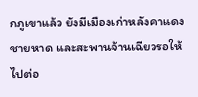กภูเขาแล้ว ยังมีเมืองเก่าหลังคาแดง ชายหาด และสะพานจ้านเฉียวรอให้ไปต่อ